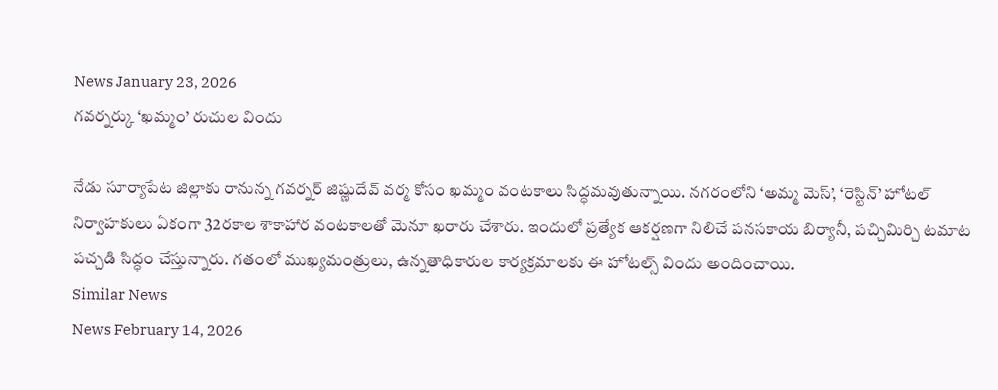News January 23, 2026
గవర్నర్కు ‘ఖమ్మం’ రుచుల విందు

నేడు సూర్యాపేట జిల్లాకు రానున్న గవర్నర్ జిష్ణుదేవ్ వర్మ కోసం ఖమ్మం వంటకాలు సిద్ధమవుతున్నాయి. నగరంలోని ‘అమ్మ మెస్’, ‘రెస్టిన్’ హోటల్ నిర్వాహకులు ఏకంగా 32రకాల శాకాహార వంటకాలతో మెనూ ఖరారు చేశారు. ఇందులో ప్రత్యేక ఆకర్షణగా నిలిచే పనసకాయ బిర్యానీ, పచ్చిమిర్చి టమాట పచ్చడి సిద్ధం చేస్తున్నారు. గతంలో ముఖ్యమంత్రులు, ఉన్నతాధికారుల కార్యక్రమాలకు ఈ హోటల్స్ విందు అందించాయి.
Similar News
News February 14, 2026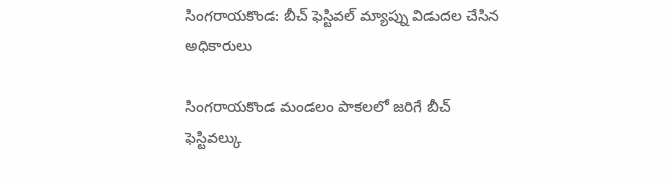సింగరాయకొండ: బీచ్ ఫెస్టివల్ మ్యాప్ను విడుదల చేసిన అధికారులు

సింగరాయకొండ మండలం పాకలలో జరిగే బీచ్ ఫెస్టివల్కు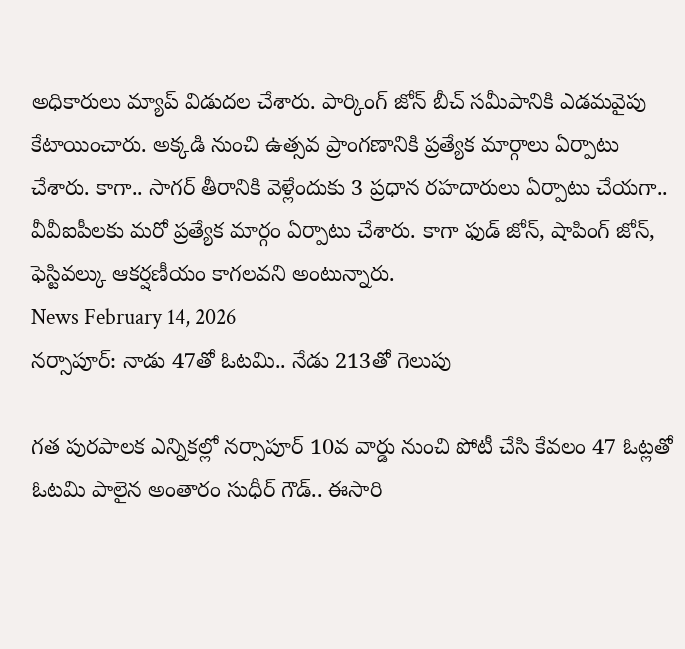అధికారులు మ్యాప్ విడుదల చేశారు. పార్కింగ్ జోన్ బీచ్ సమీపానికి ఎడమవైపు కేటాయించారు. అక్కడి నుంచి ఉత్సవ ప్రాంగణానికి ప్రత్యేక మార్గాలు ఏర్పాటు చేశారు. కాగా.. సాగర్ తీరానికి వెళ్లేందుకు 3 ప్రధాన రహదారులు ఏర్పాటు చేయగా.. వీవీఐపీలకు మరో ప్రత్యేక మార్గం ఏర్పాటు చేశారు. కాగా ఫుడ్ జోన్, షాపింగ్ జోన్, ఫెస్టివల్కు ఆకర్షణీయం కాగలవని అంటున్నారు.
News February 14, 2026
నర్సాపూర్: నాడు 47తో ఓటమి.. నేడు 213తో గెలుపు

గత పురపాలక ఎన్నికల్లో నర్సాపూర్ 10వ వార్డు నుంచి పోటీ చేసి కేవలం 47 ఓట్లతో ఓటమి పాలైన అంతారం సుధీర్ గౌడ్.. ఈసారి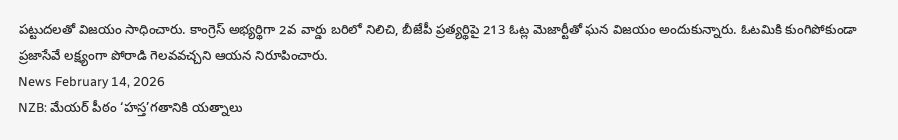పట్టుదలతో విజయం సాధించారు. కాంగ్రెస్ అభ్యర్థిగా 2వ వార్డు బరిలో నిలిచి, బీజేపీ ప్రత్యర్థిపై 213 ఓట్ల మెజార్టీతో ఘన విజయం అందుకున్నారు. ఓటమికి కుంగిపోకుండా ప్రజాసేవే లక్ష్యంగా పోరాడి గెలవవచ్చని ఆయన నిరూపించారు.
News February 14, 2026
NZB: మేయర్ పీఠం ‘హస్త’గతానికి యత్నాలు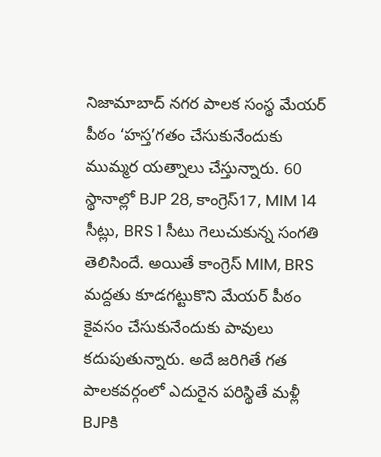నిజామాబాద్ నగర పాలక సంస్థ మేయర్ పీఠం ‘హస్త’గతం చేసుకునేందుకు ముమ్మర యత్నాలు చేస్తున్నారు. 60 స్థానాల్లో BJP 28, కాంగ్రెస్17, MIM 14 సీట్లు, BRS 1 సీటు గెలుచుకున్న సంగతి తెలిసిందే. అయితే కాంగ్రెస్ MIM, BRS మద్దతు కూడగట్టుకొని మేయర్ పీఠం కైవసం చేసుకునేందుకు పావులు కదుపుతున్నారు. అదే జరిగితే గత పాలకవర్గంలో ఎదురైన పరిస్థితే మళ్లీ BJPకి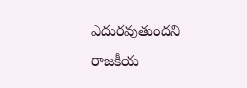ఎదురవుతుందని రాజకీయ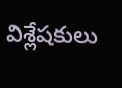విశ్లేషకులు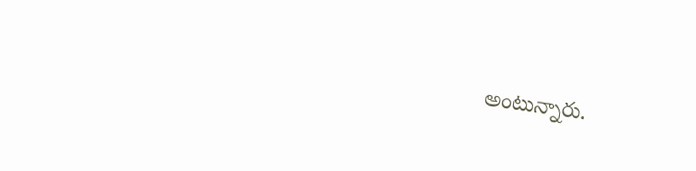అంటున్నారు.